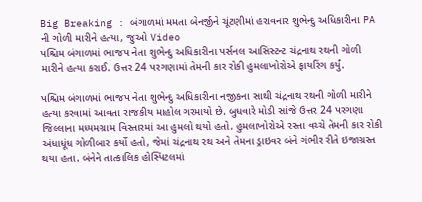Big Breaking : બંગાળમાં મમતા બેનર્જીને ચૂંટણીમાં હરાવનાર શુભેન્દુ અધિકારીના PA ની ગોળી મારીને હત્યા, જુઓ Video
પશ્ચિમ બંગાળમાં ભાજપ નેતા શુભેન્દુ અધિકારીના પર્સનલ આસિસ્ટન્ટ ચંદ્રનાથ રથની ગોળી મારીને હત્યા કરાઈ. ઉત્તર 24 પરગણામાં તેમની કાર રોકી હુમલાખોરોએ ફાયરિંગ કર્યું.

પશ્ચિમ બંગાળમાં ભાજપ નેતા શુભેન્દુ અધિકારીના નજીકના સાથી ચંદ્રનાથ રથની ગોળી મારીને હત્યા કરવામાં આવતા રાજકીય માહોલ ગરમાયો છે. બુધવારે મોડી સાંજે ઉત્તર 24 પરગણા જિલ્લાના મધ્યમગ્રામ વિસ્તારમાં આ હુમલો થયો હતો. હુમલાખોરોએ રસ્તા વચ્ચે તેમની કાર રોકી અંધાધૂંધ ગોળીબાર કર્યો હતો, જેમાં ચંદ્રનાથ રથ અને તેમના ડ્રાઇવર બંને ગંભીર રીતે ઇજાગ્રસ્ત થયા હતા. બંનેને તાત્કાલિક હોસ્પિટલમાં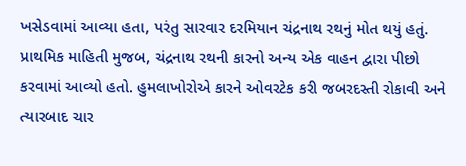ખસેડવામાં આવ્યા હતા, પરંતુ સારવાર દરમિયાન ચંદ્રનાથ રથનું મોત થયું હતું.
પ્રાથમિક માહિતી મુજબ, ચંદ્રનાથ રથની કારનો અન્ય એક વાહન દ્વારા પીછો કરવામાં આવ્યો હતો. હુમલાખોરોએ કારને ઓવરટેક કરી જબરદસ્તી રોકાવી અને ત્યારબાદ ચાર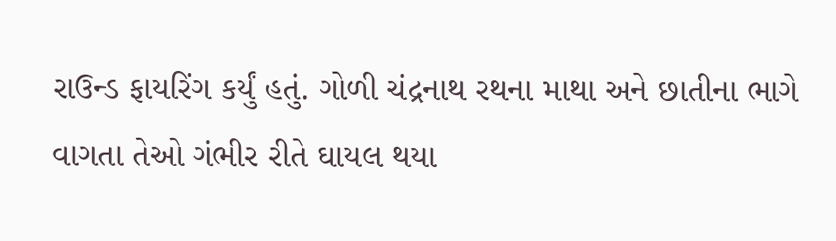રાઉન્ડ ફાયરિંગ કર્યું હતું. ગોળી ચંદ્રનાથ રથના માથા અને છાતીના ભાગે વાગતા તેઓ ગંભીર રીતે ઘાયલ થયા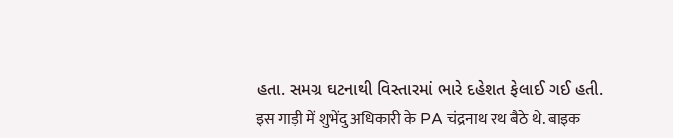હતા. સમગ્ર ઘટનાથી વિસ્તારમાં ભારે દહેશત ફેલાઈ ગઈ હતી.
इस गाड़ी में शुभेंदु अधिकारी के PA चंद्रनाथ रथ बैठे थे. बाइक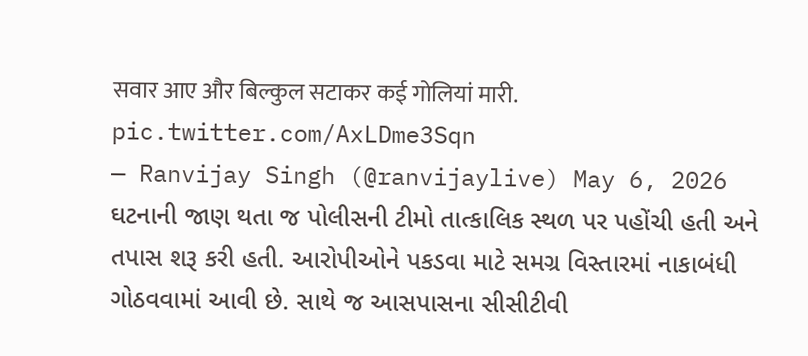सवार आए और बिल्कुल सटाकर कई गोलियां मारी. pic.twitter.com/AxLDme3Sqn
— Ranvijay Singh (@ranvijaylive) May 6, 2026
ઘટનાની જાણ થતા જ પોલીસની ટીમો તાત્કાલિક સ્થળ પર પહોંચી હતી અને તપાસ શરૂ કરી હતી. આરોપીઓને પકડવા માટે સમગ્ર વિસ્તારમાં નાકાબંધી ગોઠવવામાં આવી છે. સાથે જ આસપાસના સીસીટીવી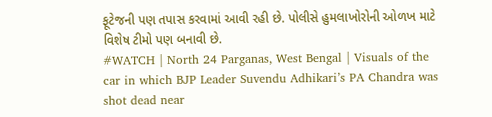ફૂટેજની પણ તપાસ કરવામાં આવી રહી છે. પોલીસે હુમલાખોરોની ઓળખ માટે વિશેષ ટીમો પણ બનાવી છે.
#WATCH | North 24 Parganas, West Bengal | Visuals of the car in which BJP Leader Suvendu Adhikari’s PA Chandra was shot dead near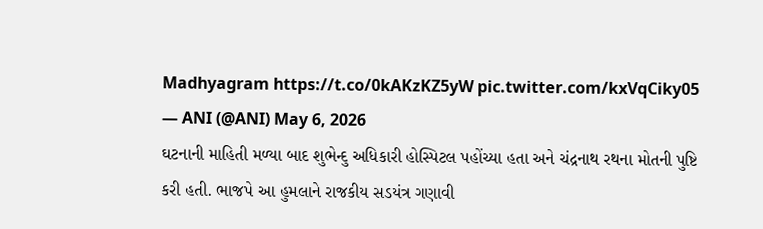Madhyagram https://t.co/0kAKzKZ5yW pic.twitter.com/kxVqCiky05
— ANI (@ANI) May 6, 2026
ઘટનાની માહિતી મળ્યા બાદ શુભેન્દુ અધિકારી હોસ્પિટલ પહોંચ્યા હતા અને ચંદ્રનાથ રથના મોતની પુષ્ટિ કરી હતી. ભાજપે આ હુમલાને રાજકીય સડયંત્ર ગણાવી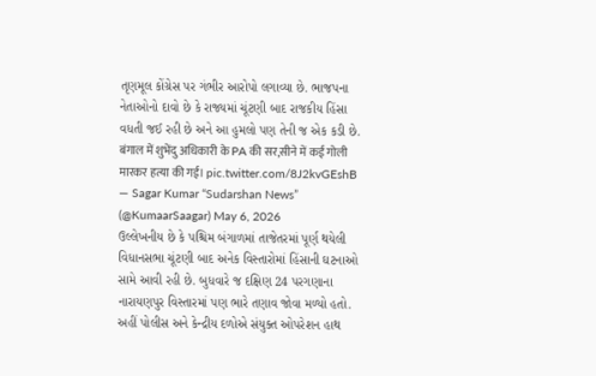તૃણમૂલ કોંગ્રેસ પર ગંભીર આરોપો લગાવ્યા છે. ભાજપના નેતાઓનો દાવો છે કે રાજ્યમાં ચૂંટણી બાદ રાજકીય હિંસા વધતી જઈ રહી છે અને આ હુમલો પણ તેની જ એક કડી છે.
बंगाल में शुभेंदु अधिकारी के PA की सर,सीने में कई गोली मारकर हत्या की गई। pic.twitter.com/8J2kvGEshB
— Sagar Kumar “Sudarshan News” (@KumaarSaagar) May 6, 2026
ઉલ્લેખનીય છે કે પશ્ચિમ બંગાળમાં તાજેતરમાં પૂર્ણ થયેલી વિધાનસભા ચૂંટણી બાદ અનેક વિસ્તારોમાં હિંસાની ઘટનાઓ સામે આવી રહી છે. બુધવારે જ દક્ષિણ 24 પરગણાના નારાયણપુર વિસ્તારમાં પણ ભારે તણાવ જોવા મળ્યો હતો. અહીં પોલીસ અને કેન્દ્રીય દળોએ સંયુક્ત ઓપરેશન હાથ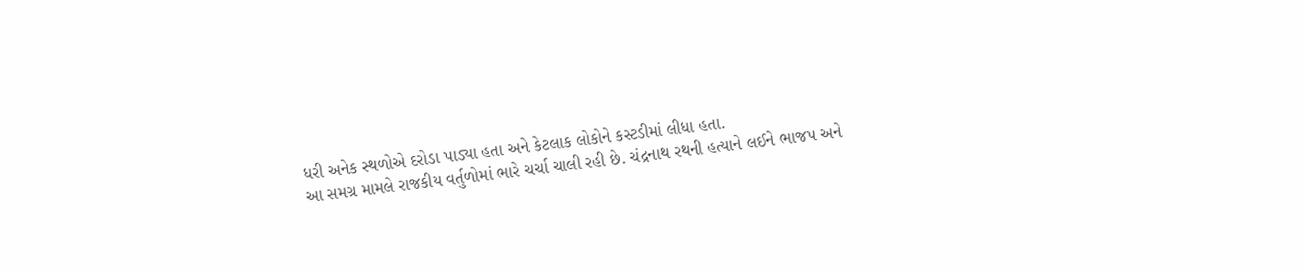ધરી અનેક સ્થળોએ દરોડા પાડ્યા હતા અને કેટલાક લોકોને કસ્ટડીમાં લીધા હતા.
આ સમગ્ર મામલે રાજકીય વર્તુળોમાં ભારે ચર્ચા ચાલી રહી છે. ચંદ્રનાથ રથની હત્યાને લઈને ભાજપ અને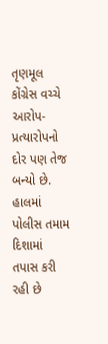તૃણમૂલ કોંગ્રેસ વચ્ચે આરોપ-પ્રત્યારોપનો દોર પણ તેજ બન્યો છે. હાલમાં પોલીસ તમામ દિશામાં તપાસ કરી રહી છે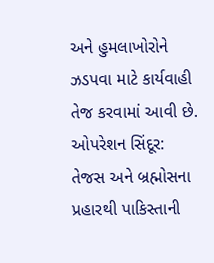અને હુમલાખોરોને ઝડપવા માટે કાર્યવાહી તેજ કરવામાં આવી છે.
ઓપરેશન સિંદૂર: તેજસ અને બ્રહ્મોસના પ્રહારથી પાકિસ્તાની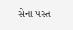સેના પસ્ત